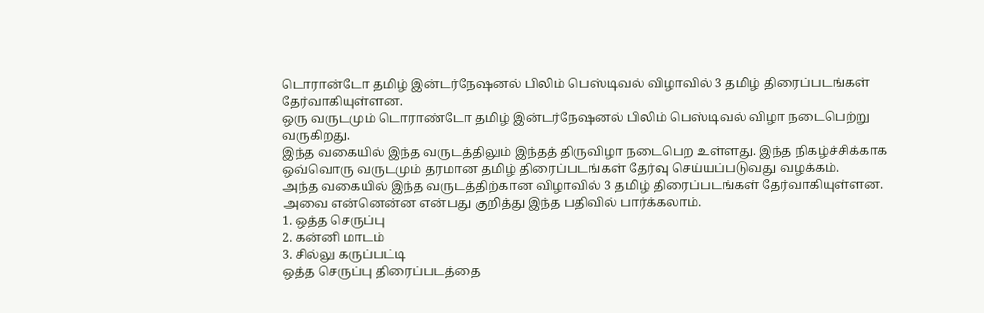டொரான்டோ தமிழ் இன்டர்நேஷனல் பிலிம் பெஸ்டிவல் விழாவில் 3 தமிழ் திரைப்படங்கள் தேர்வாகியுள்ளன.
ஒரு வருடமும் டொராண்டோ தமிழ் இன்டர்நேஷனல் பிலிம் பெஸ்டிவல் விழா நடைபெற்று வருகிறது.
இந்த வகையில் இந்த வருடத்திலும் இந்தத் திருவிழா நடைபெற உள்ளது. இந்த நிகழ்ச்சிக்காக ஒவ்வொரு வருடமும் தரமான தமிழ் திரைப்படங்கள் தேர்வு செய்யப்படுவது வழக்கம்.
அந்த வகையில் இந்த வருடத்திற்கான விழாவில் 3 தமிழ் திரைப்படங்கள் தேர்வாகியுள்ளன. அவை என்னென்ன என்பது குறித்து இந்த பதிவில் பார்க்கலாம்.
1. ஒத்த செருப்பு
2. கன்னி மாடம்
3. சில்லு கருப்பட்டி
ஒத்த செருப்பு திரைப்படத்தை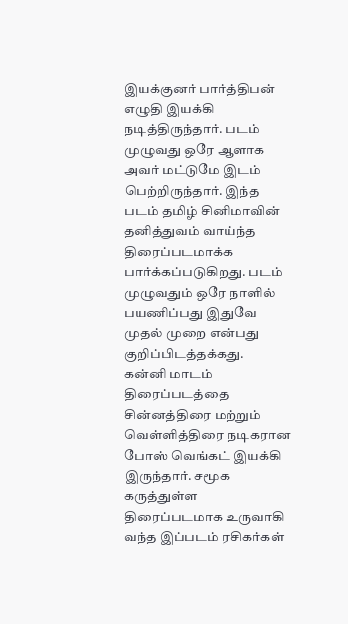இயக்குனர் பார்த்திபன் எழுதி இயக்கி நடித்திருந்தார். படம் முழுவது ஒரே ஆளாக அவர் மட்டுமே இடம் பெற்றிருந்தார். இந்த படம் தமிழ் சினிமாவின் தனித்துவம் வாய்ந்த திரைப்படமாக்க பார்க்கப்படுகிறது. படம் முழுவதும் ஒரே நாளில் பயணிப்பது இதுவே முதல் முறை என்பது குறிப்பிடத்தக்கது.
கன்னி மாடம் திரைப்படத்தை சின்னத்திரை மற்றும் வெள்ளித்திரை நடிகரான போஸ் வெங்கட் இயக்கி இருந்தார். சமூக கருத்துள்ள திரைப்படமாக உருவாகி வந்த இப்படம் ரசிகர்கள்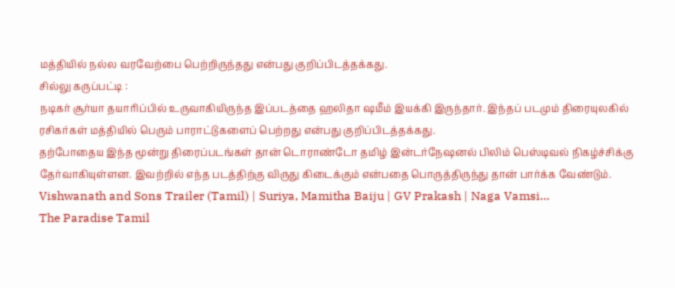மத்தியில் நல்ல வரவேற்பை பெற்றிருந்தது என்பது குறிப்பிடத்தக்கது.
சில்லு கருப்பட்டி :
நடிகர் சூர்யா தயாரிப்பில் உருவாகியிருந்த இப்படத்தை ஹலிதா ஷமீம் இயக்கி இருந்தார். இந்தப் படமும் திரையுலகில் ரசிகர்கள் மத்தியில் பெரும் பாராட்டுகளைப் பெற்றது என்பது குறிப்பிடத்தக்கது.
தற்போதைய இந்த மூன்று திரைப்படங்கள் தான் டொராண்டோ தமிழ் இன்டர்நேஷனல் பிலிம் பெஸ்டிவல் நிகழ்ச்சிக்கு தேர்வாகியுள்ளன. இவற்றில் எந்த படத்திற்கு விருது கிடைக்கும் என்பதை பொருத்திருந்து தான் பார்க்க வேண்டும்.
Vishwanath and Sons Trailer (Tamil) | Suriya, Mamitha Baiju | GV Prakash | Naga Vamsi…
The Paradise Tamil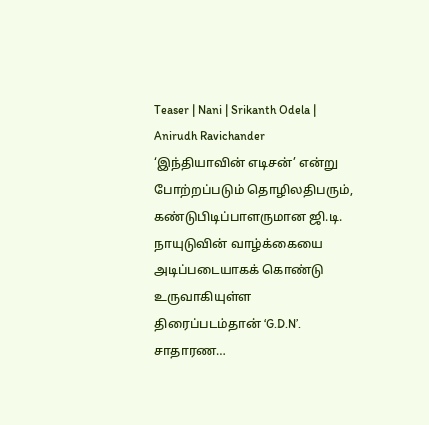Teaser | Nani | Srikanth Odela | Anirudh Ravichander
‘இந்தியாவின் எடிசன்’ என்று போற்றப்படும் தொழிலதிபரும், கண்டுபிடிப்பாளருமான ஜி.டி. நாயுடுவின் வாழ்க்கையை அடிப்படையாகக் கொண்டு உருவாகியுள்ள திரைப்படம்தான் ‘G.D.N’. சாதாரண…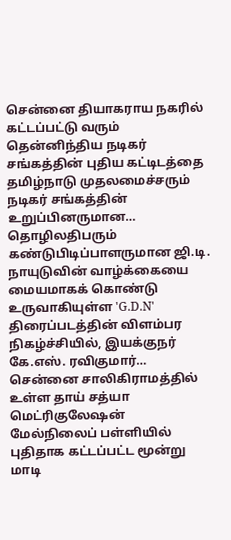சென்னை தியாகராய நகரில் கட்டப்பட்டு வரும் தென்னிந்திய நடிகர் சங்கத்தின் புதிய கட்டிடத்தை தமிழ்நாடு முதலமைச்சரும் நடிகர் சங்கத்தின் உறுப்பினருமான…
தொழிலதிபரும் கண்டுபிடிப்பாளருமான ஜி.டி. நாயுடுவின் வாழ்க்கையை மையமாகக் கொண்டு உருவாகியுள்ள 'G.D.N' திரைப்படத்தின் விளம்பர நிகழ்ச்சியில், இயக்குநர் கே.எஸ். ரவிகுமார்…
சென்னை சாலிகிராமத்தில் உள்ள தாய் சத்யா மெட்ரிகுலேஷன் மேல்நிலைப் பள்ளியில் புதிதாக கட்டப்பட்ட மூன்று மாடி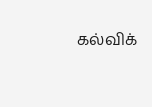கல்விக்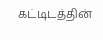கட்டிடத்தின்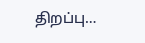திறப்பு…